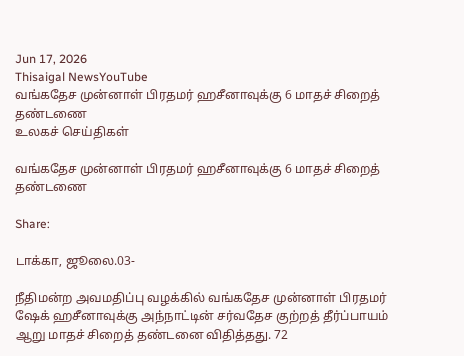Jun 17, 2026
Thisaigal NewsYouTube
வங்கதேச முன்னாள் பிரதமர் ஹசீனாவுக்கு 6 மாதச் சிறைத் தண்டணை
உலகச் செய்திகள்

வங்கதேச முன்னாள் பிரதமர் ஹசீனாவுக்கு 6 மாதச் சிறைத் தண்டணை

Share:

டாக்கா, ஜூலை.03-

நீதிமன்ற அவமதிப்பு வழக்கில் வங்கதேச முன்னாள் பிரதமர் ஷேக் ஹசீனாவுக்கு அந்நாட்டின் சர்வதேச குற்றத் தீர்ப்பாயம் ஆறு மாதச் சிறைத் தண்டனை விதித்தது. 72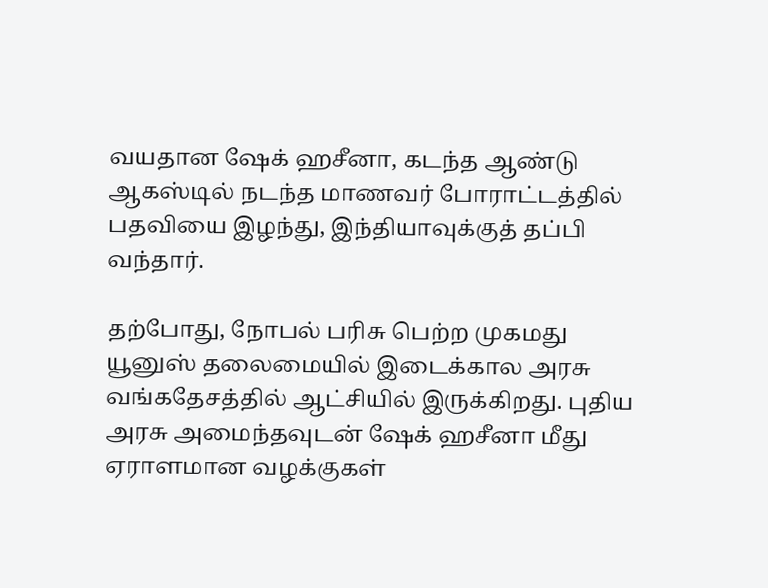வயதான ஷேக் ஹசீனா, கடந்த ஆண்டு ஆகஸ்டில் நடந்த மாணவர் போராட்டத்தில் பதவியை இழந்து, இந்தியாவுக்குத் தப்பி வந்தார்.

தற்போது, நோபல் பரிசு பெற்ற முகமது யூனுஸ் தலைமையில் இடைக்கால அரசு வங்கதேசத்தில் ஆட்சியில் இருக்கிறது. புதிய அரசு அமைந்தவுடன் ஷேக் ஹசீனா மீது ஏராளமான வழக்குகள்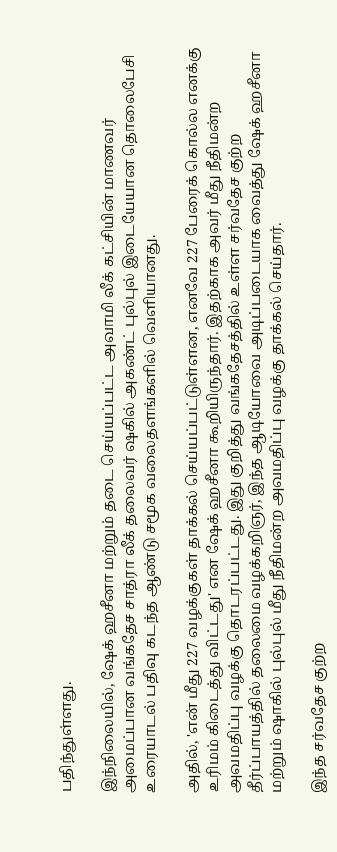பதிந்துள்ளது.

இந்நிலையில், ஷேக் ஹசீனா மற்றும் தடை செய்யப்பட்ட அவாமி லீக் கட்சியின் மாணவர் அமைப்பான வங்கதேச சாத்ரா லீக் தலைவர் ஷகில் அகண்ட் புல்புல் இடையேயான தொலைபேசி உரையாடல் பதிவு கடந்த ஆண்டு சமூக வலைதளங்களில் வெளியானது.

அதில், 'என் மீது 227 வழக்குகள் தாக்கல் செய்யப்பட்டுள்ளன, எனவே 227 பேரைக் கொல்ல எனக்கு உரிமம் கிடைத்து விட்டது' என ஷேக் ஹசீனா கூறியிருந்தார். இதற்காக அவர் மீது நீதிமன்ற அவமதிப்பு வழக்கு தொடரப்பட்டது. இது குறித்து வங்கதேசத்தில் உள்ள சர்வதேச குற்ற தீர்ப்பாயத்தில் தலைமை வழக்கறிஞர், இந்த ஆடியோவை அடிப்படையாக வைத்து ஷேக் ஹசீனா மற்றும் ஷாகில் புல்புல் மீது நீதிமன்ற அவமதிப்பு வழக்கு தாக்கல் செய்தார்.

இந்த சர்வதேச குற்ற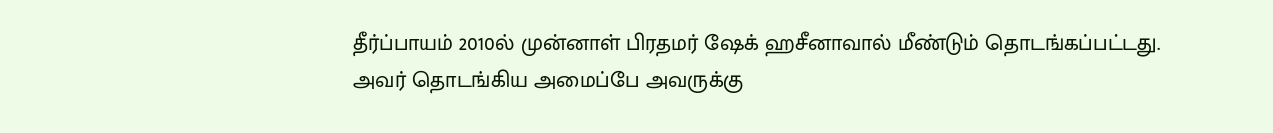தீர்ப்பாயம் 2010ல் முன்னாள் பிரதமர் ஷேக் ஹசீனாவால் மீண்டும் தொடங்கப்பட்டது. அவர் தொடங்கிய அமைப்பே அவருக்கு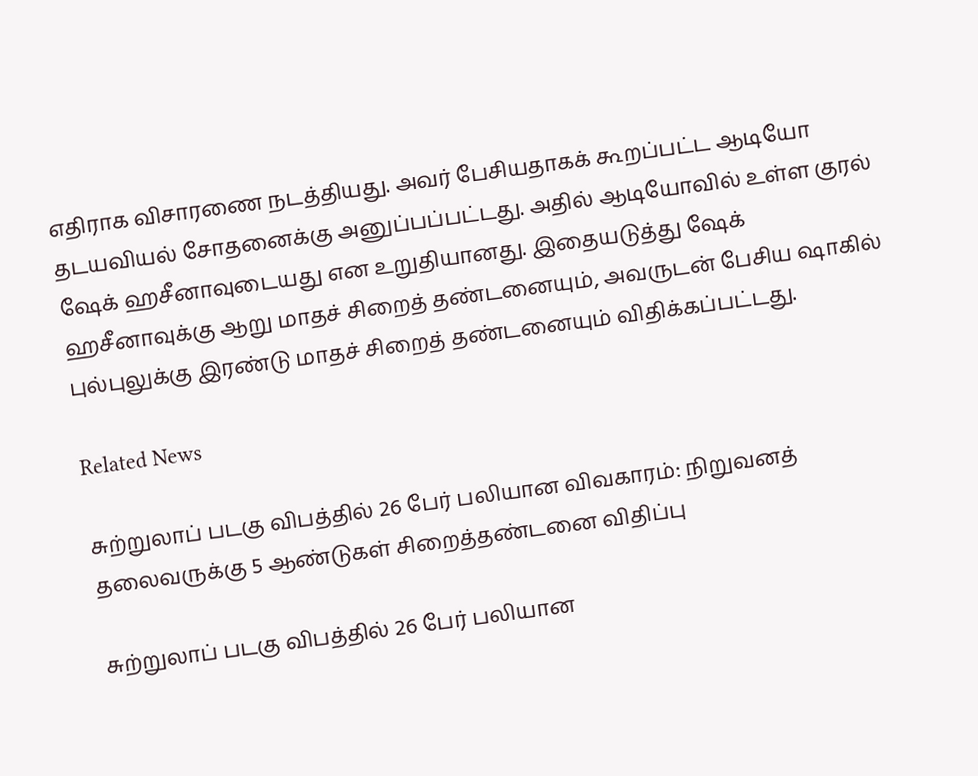எதிராக விசாரணை நடத்தியது. அவர் பேசியதாகக் கூறப்பட்ட ஆடியோ தடயவியல் சோதனைக்கு அனுப்பப்பட்டது. அதில் ஆடியோவில் உள்ள குரல் ஷேக் ஹசீனாவுடையது என உறுதியானது. இதையடுத்து ஷேக் ஹசீனாவுக்கு ஆறு மாதச் சிறைத் தண்டனையும், அவருடன் பேசிய ஷாகில் புல்புலுக்கு இரண்டு மாதச் சிறைத் தண்டனையும் விதிக்கப்பட்டது.

Related News

சுற்றுலாப் படகு விபத்தில் 26 பேர் பலியான விவகாரம்: நிறுவனத் தலைவருக்கு 5 ஆண்டுகள் சிறைத்தண்டனை விதிப்பு

சுற்றுலாப் படகு விபத்தில் 26 பேர் பலியான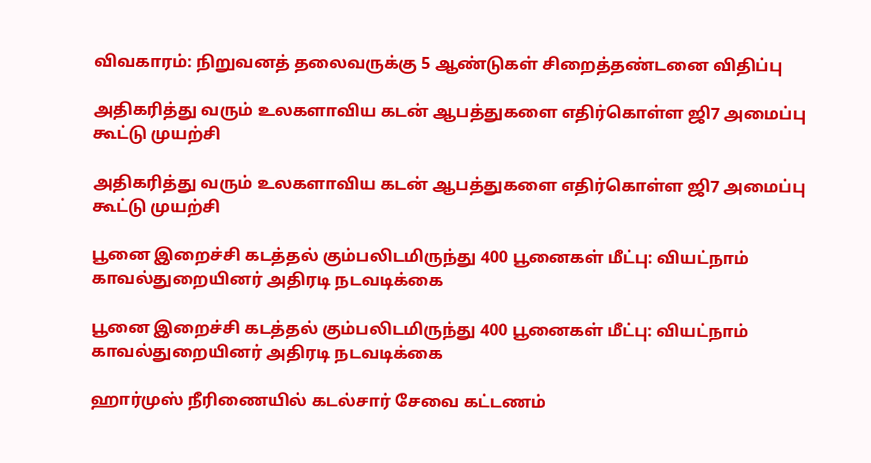விவகாரம்: நிறுவனத் தலைவருக்கு 5 ஆண்டுகள் சிறைத்தண்டனை விதிப்பு

அதிகரித்து வரும் உலகளாவிய கடன் ஆபத்துகளை எதிர்கொள்ள ஜி7 அமைப்பு கூட்டு முயற்சி

அதிகரித்து வரும் உலகளாவிய கடன் ஆபத்துகளை எதிர்கொள்ள ஜி7 அமைப்பு கூட்டு முயற்சி

பூனை இறைச்சி கடத்தல் கும்பலிடமிருந்து 400 பூனைகள் மீட்பு: வியட்நாம் காவல்துறையினர் அதிரடி நடவடிக்கை

பூனை இறைச்சி கடத்தல் கும்பலிடமிருந்து 400 பூனைகள் மீட்பு: வியட்நாம் காவல்துறையினர் அதிரடி நடவடிக்கை

ஹார்முஸ் நீரிணையில் கடல்சார் சேவை கட்டணம்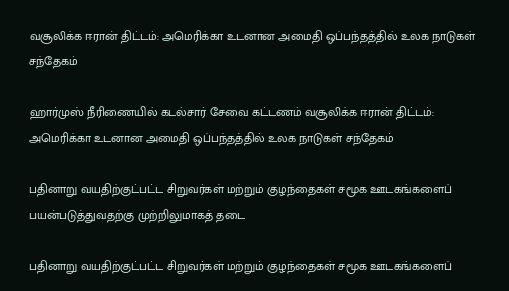வசூலிக்க ஈரான் திட்டம்: அமெரிக்கா உடனான அமைதி ஒப்பந்தத்தில் உலக நாடுகள் சந்தேகம்

ஹார்முஸ் நீரிணையில் கடல்சார் சேவை கட்டணம் வசூலிக்க ஈரான் திட்டம்: அமெரிக்கா உடனான அமைதி ஒப்பந்தத்தில் உலக நாடுகள் சந்தேகம்

பதினாறு வயதிற்குட்பட்ட சிறுவர்கள் மற்றும் குழந்தைகள் சமூக ஊடகங்களைப் பயன்படுத்துவதற்கு முற்றிலுமாகத் தடை

பதினாறு வயதிற்குட்பட்ட சிறுவர்கள் மற்றும் குழந்தைகள் சமூக ஊடகங்களைப்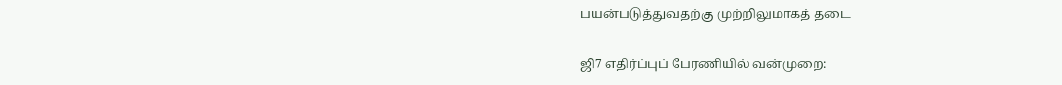பயன்படுத்துவதற்கு முற்றிலுமாகத் தடை

ஜி7 எதிர்ப்புப் பேரணியில் வன்முறை: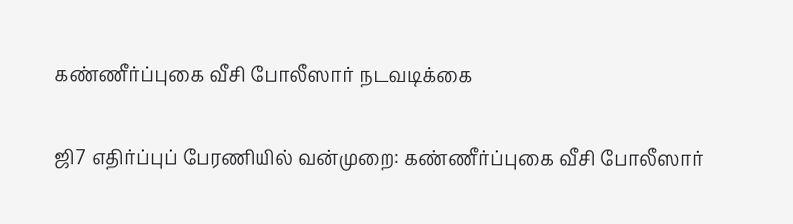கண்ணீர்ப்புகை வீசி போலீஸார் நடவடிக்கை

ஜி7 எதிர்ப்புப் பேரணியில் வன்முறை: கண்ணீர்ப்புகை வீசி போலீஸார்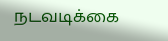நடவடிக்கை